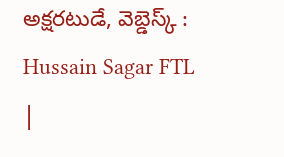అక్షరటుడే, వెబ్డెస్క్ : Hussain Sagar FTL |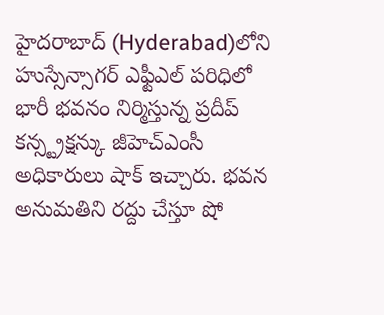హైదరాబాద్ (Hyderabad)లోని హుస్సేన్సాగర్ ఎఫ్టీఎల్ పరిధిలో భారీ భవనం నిర్మిస్తున్న ప్రదీప్ కన్స్ట్రక్షన్కు జీహెచ్ఎంసీ అధికారులు షాక్ ఇచ్చారు. భవన అనుమతిని రద్దు చేస్తూ షో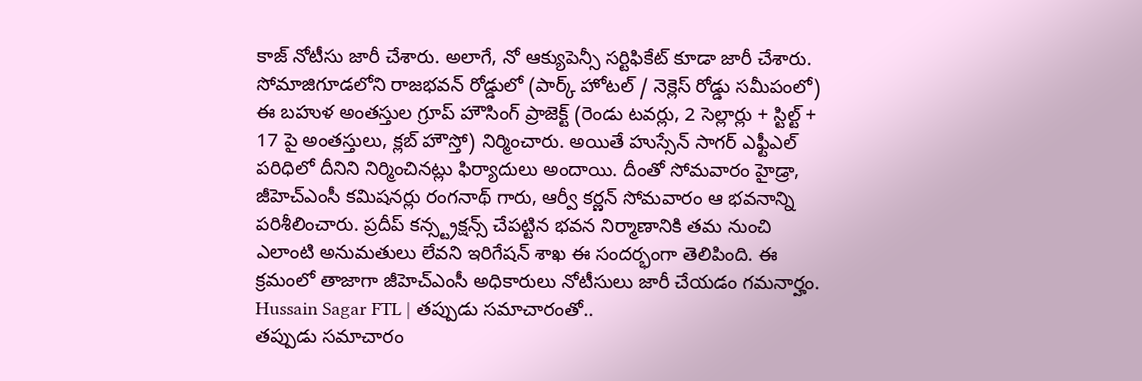కాజ్ నోటీసు జారీ చేశారు. అలాగే, నో ఆక్యుపెన్సీ సర్టిఫికేట్ కూడా జారీ చేశారు.
సోమాజిగూడలోని రాజభవన్ రోడ్డులో (పార్క్ హోటల్ / నెక్లెస్ రోడ్డు సమీపంలో) ఈ బహుళ అంతస్తుల గ్రూప్ హౌసింగ్ ప్రాజెక్ట్ (రెండు టవర్లు, 2 సెల్లార్లు + స్టిల్ట్ + 17 పై అంతస్తులు, క్లబ్ హౌస్తో) నిర్మించారు. అయితే హుస్సేన్ సాగర్ ఎఫ్టీఎల్ పరిధిలో దీనిని నిర్మించినట్లు ఫిర్యాదులు అందాయి. దీంతో సోమవారం హైడ్రా, జీహెచ్ఎంసీ కమిషనర్లు రంగనాథ్ గారు, ఆర్వీ కర్ణన్ సోమవారం ఆ భవనాన్ని పరిశీలించారు. ప్రదీప్ కన్స్ట్రక్షన్స్ చేపట్టిన భవన నిర్మాణానికి తమ నుంచి ఎలాంటి అనుమతులు లేవని ఇరిగేషన్ శాఖ ఈ సందర్భంగా తెలిపింది. ఈ క్రమంలో తాజాగా జీహెచ్ఎంసీ అధికారులు నోటీసులు జారీ చేయడం గమనార్హం.
Hussain Sagar FTL | తప్పుడు సమాచారంతో..
తప్పుడు సమాచారం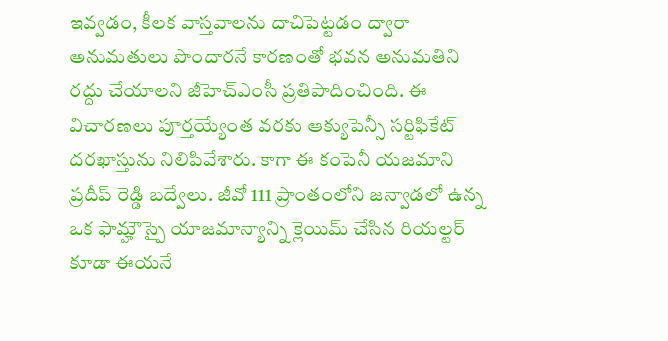ఇవ్వడం, కీలక వాస్తవాలను దాచిపెట్టడం ద్వారా అనుమతులు పొందారనే కారణంతో భవన అనుమతిని రద్దు చేయాలని జీహెచ్ఎంసీ ప్రతిపాదించింది. ఈ విచారణలు పూర్తయ్యేంత వరకు ఆక్యుపెన్సీ సర్టిఫికేట్ దరఖాస్తును నిలిపివేశారు. కాగా ఈ కంపెనీ యజమాని ప్రదీప్ రెడ్డి బద్వేలు. జీవో 111 ప్రాంతంలోని జన్వాడలో ఉన్న ఒక ఫామ్హౌస్పై యాజమాన్యాన్ని క్లెయిమ్ చేసిన రియల్టర్ కూడా ఈయనే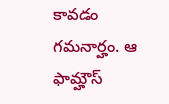కావడం గమనార్హం. ఆ ఫామ్హౌస్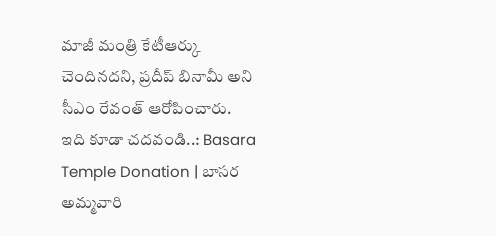మాజీ మంత్రి కేటీఆర్కు చెందినదని, ప్రదీప్ బినామీ అని సీఎం రేవంత్ ఆరోపించారు.
ఇది కూడా చదవండి..: Basara Temple Donation | బాసర అమ్మవారి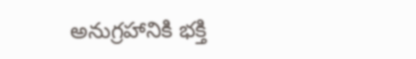అనుగ్రహానికి భక్తి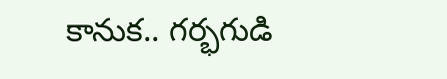కానుక.. గర్భగుడి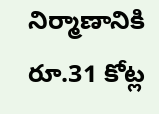నిర్మాణానికి రూ.31 కోట్ల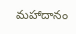మహాదానం